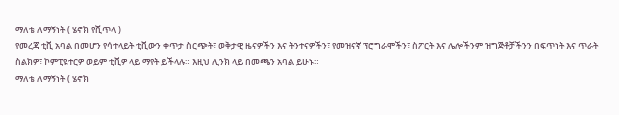ማለቴ ለማኝነት ( ሄኖክ የሺጥላ )
የመረጃ ቲቪ አባል በመሆን የሳተላይት ቲቪውን ቀጥታ ስርጭት፣ ወቅታዊ ዜናዎችን እና ትንተናዎችን፣ የመዝናኛ ፕሮግራሞችን፣ ስፖርት እና ሌሎችንም ዝግጅቶቻችንን በፍጥነት እና ጥራት ስልክዎ፣ ኮምፒዩተርዎ ወይም ቲቪዎ ላይ ማየት ይችላሉ። እዚህ ሊንክ ላይ በመጫን አባል ይሁኑ።
ማለቴ ለማኝነት ( ሄኖክ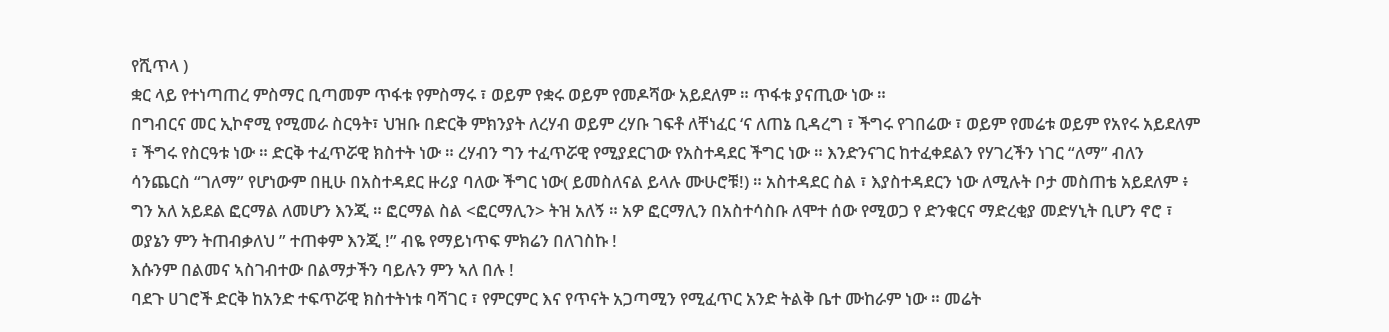የሺጥላ )
ቋር ላይ የተነጣጠረ ምስማር ቢጣመም ጥፋቱ የምስማሩ ፣ ወይም የቋሩ ወይም የመዶሻው አይደለም ። ጥፋቱ ያናጢው ነው ።
በግብርና መር ኢኮኖሚ የሚመራ ስርዓት፣ ህዝቡ በድርቅ ምክንያት ለረሃብ ወይም ረሃቡ ገፍቶ ለቸነፈር ‘ና ለጠኔ ቢዳረግ ፣ ችግሩ የገበሬው ፣ ወይም የመሬቱ ወይም የአየሩ አይደለም ፣ ችግሩ የስርዓቱ ነው ። ድርቅ ተፈጥሯዊ ክስተት ነው ። ረሃብን ግን ተፈጥሯዊ የሚያደርገው የአስተዳደር ችግር ነው ። እንድንናገር ከተፈቀደልን የሃገረችን ነገር “ለማ” ብለን ሳንጨርስ “ገለማ” የሆነውም በዚሁ በአስተዳደር ዙሪያ ባለው ችግር ነው( ይመስለናል ይላሉ ሙሁሮቹ!) ። አስተዳደር ስል ፣ እያስተዳደርን ነው ለሚሉት ቦታ መስጠቴ አይደለም ፥ ግን አለ አይደል ፎርማል ለመሆን እንጂ ። ፎርማል ስል <ፎርማሊን> ትዝ አለኝ ። አዎ ፎርማሊን በአስተሳስቡ ለሞተ ሰው የሚወጋ የ ድንቁርና ማድረቂያ መድሃኒት ቢሆን ኖሮ ፣ ወያኔን ምን ትጠብቃለህ ” ተጠቀም እንጂ !” ብዬ የማይነጥፍ ምክሬን በለገስኩ !
እሱንም በልመና ኣስገብተው በልማታችን ባይሉን ምን ኣለ በሉ !
ባደጉ ሀገሮች ድርቅ ከአንድ ተፍጥሯዊ ክስተትነቱ ባሻገር ፣ የምርምር እና የጥናት አጋጣሚን የሚፈጥር አንድ ትልቅ ቤተ ሙከራም ነው ። መሬት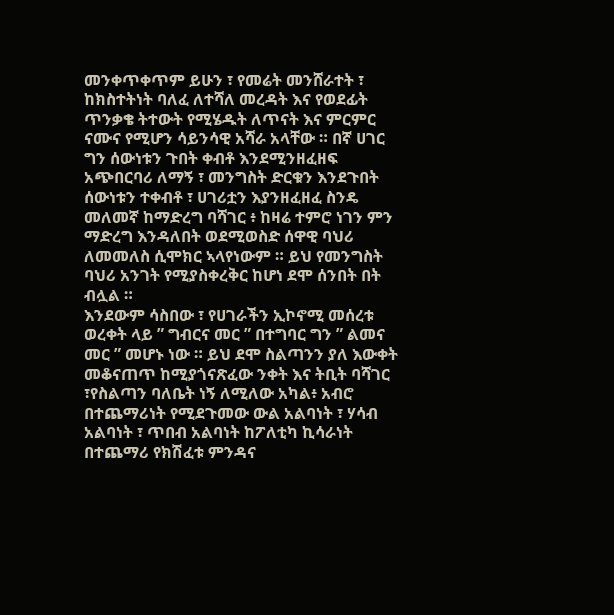መንቀጥቀጥም ይሁን ፣ የመሬት መንሸራተት ፣ ከክስተትነት ባለፈ ለተሻለ መረዳት እና የወደፊት ጥንቃቄ ትተውት የሚሄዱት ለጥናት እና ምርምር ናሙና የሚሆን ሳይንሳዊ አሻራ አላቸው ። በኛ ሀገር ግን ሰውነቱን ጉበት ቀብቶ እንደሚንዘፈዘፍ አጭበርባሪ ለማኝ ፣ መንግስት ድርቁን እንደጉበት ሰውነቱን ተቀብቶ ፣ ሀገሪቷን እያንዘፈዘፈ ስንዴ መለመኛ ከማድረግ ባሻገር ፥ ከዛሬ ተምሮ ነገን ምን ማድረግ እንዳለበት ወደሚወስድ ሰዋዊ ባህሪ ለመመለስ ሲሞክር ኣላየነውም ። ይህ የመንግስት ባህሪ አንገት የሚያስቀረቅር ከሆነ ደሞ ሰንበት በት ብሏል ።
እንደውም ሳስበው ፣ የሀገራችን ኢኮኖሚ መሰረቱ ወረቀት ላይ ” ግብርና መር ” በተግባር ግን ” ልመና መር ” መሆኑ ነው ። ይህ ደሞ ስልጣንን ያለ እውቀት መቆናጠጥ ከሚያጎናጽፈው ንቀት እና ትቢት ባሻገር ፣የስልጣን ባለቤት ነኝ ለሚለው አካል፥ አብሮ በተጨማሪነት የሚደጉመው ውል አልባነት ፣ ሃሳብ አልባነት ፣ ጥበብ አልባነት ከፖለቲካ ኪሳራነት በተጨማሪ የክሽፈቱ ምንዳና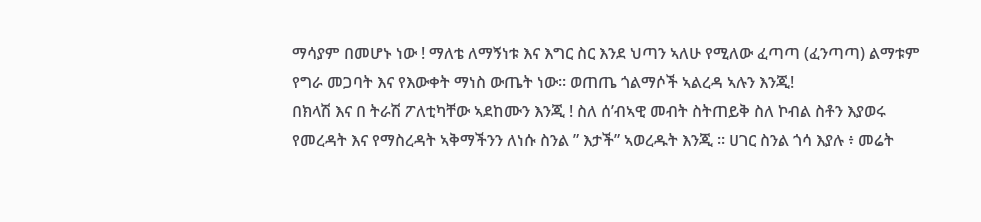ማሳያም በመሆኑ ነው ! ማለቴ ለማኝነቱ እና እግር ስር እንደ ህጣን ኣለሁ የሚለው ፈጣጣ (ፈንጣጣ) ልማቱም የግራ መጋባት እና የእውቀት ማነስ ውጤት ነው። ወጠጤ ጎልማሶች ኣልረዳ ኣሉን እንጂ!
በክላሽ እና በ ትራሽ ፖለቲካቸው ኣደከሙን እንጂ ! ስለ ሰ’ብኣዊ መብት ስትጠይቅ ስለ ኮብል ስቶን እያወሩ የመረዳት እና የማስረዳት ኣቅማችንን ለነሱ ስንል ” እታች” ኣወረዱት እንጂ ። ሀገር ስንል ጎሳ እያሉ ፥ መሬት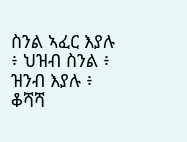ስንል ኣፈር እያሉ ፥ ህዝብ ስንል ፥ ዝንብ እያሉ ፥ ቆሻሻ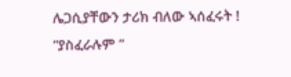ሌጋሲያቸውን ታሪክ ብለው ኣሰፈሩት ! “ያስፈራሉም ”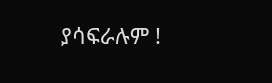ያሳፍራሉም !